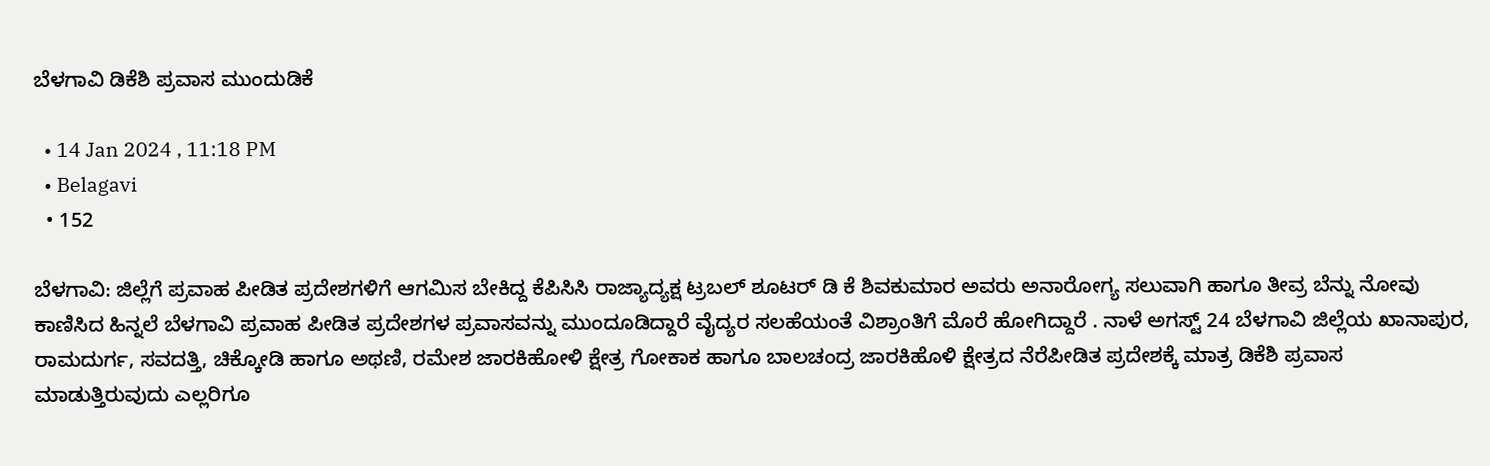ಬೆಳಗಾವಿ ಡಿಕೆಶಿ ಪ್ರವಾಸ ಮುಂದುಡಿಕೆ

  • 14 Jan 2024 , 11:18 PM
  • Belagavi
  • 152

ಬೆಳಗಾವಿ: ಜಿಲ್ಲೆಗೆ ಪ್ರವಾಹ ಪೀಡಿತ ಪ್ರದೇಶಗಳಿಗೆ ಆಗಮಿಸ ಬೇಕಿದ್ದ ಕೆಪಿಸಿಸಿ ರಾಜ್ಯಾದ್ಯಕ್ಷ ಟ್ರಬಲ್ ಶೂಟರ್ ಡಿ ಕೆ ಶಿವಕುಮಾರ ಅವರು ಅನಾರೋಗ್ಯ ಸಲುವಾಗಿ ಹಾಗೂ ತೀವ್ರ ಬೆನ್ನು ನೋವು ಕಾಣಿಸಿದ ಹಿನ್ನಲೆ ಬೆಳಗಾವಿ ಪ್ರವಾಹ ಪೀಡಿತ ಪ್ರದೇಶಗಳ ಪ್ರವಾಸವನ್ನು ಮುಂದೂಡಿದ್ದಾರೆ ವೈದ್ಯರ ಸಲಹೆಯಂತೆ ವಿಶ್ರಾಂತಿಗೆ ಮೊರೆ ಹೋಗಿದ್ದಾರೆ . ನಾಳೆ ಅಗಸ್ಟ್ 24 ಬೆಳಗಾವಿ ಜಿಲ್ಲೆಯ ‌ಖಾನಾಪುರ, ರಾಮದುರ್ಗ, ಸವದತ್ತಿ, ಚಿಕ್ಕೋಡಿ ಹಾಗೂ ಅಥಣಿ, ರಮೇಶ ಜಾರಕಿಹೋಳಿ ಕ್ಷೇತ್ರ ಗೋಕಾಕ ಹಾಗೂ ಬಾಲಚಂದ್ರ ಜಾರಕಿಹೊಳಿ ಕ್ಷೇತ್ರದ ನೆರೆಪೀಡಿತ ಪ್ರದೇಶಕ್ಕೆ ಮಾತ್ರ ಡಿಕೆಶಿ ಪ್ರವಾಸ ಮಾಡುತ್ತಿರುವುದು ಎಲ್ಲರಿಗೂ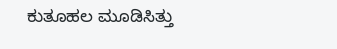ಕುತೂಹಲ ಮೂಡಿಸಿತ್ತು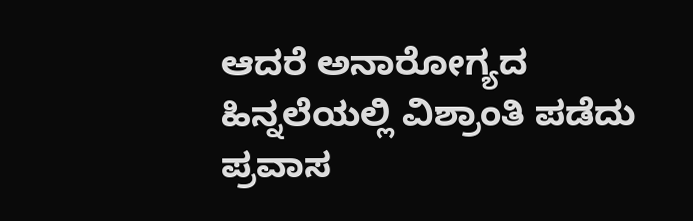ಆದರೆ ಅನಾರೋಗ್ಯದ ಹಿನ್ನಲೆಯಲ್ಲಿ ವಿಶ್ರಾಂತಿ ಪಡೆದು ಪ್ರವಾಸ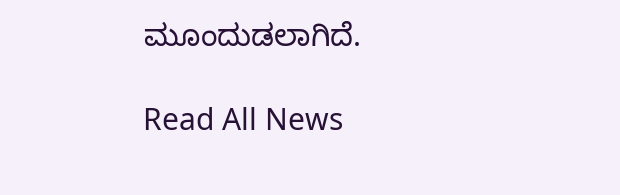ಮೂಂದುಡಲಾಗಿದೆ.

Read All News